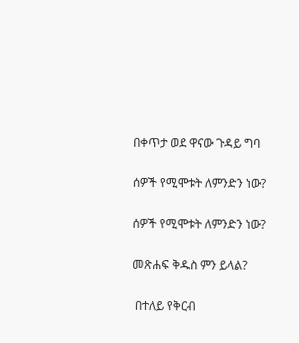በቀጥታ ወደ ዋናው ጉዳይ ግባ

ሰዎች የሚሞቱት ለምንድን ነው?

ሰዎች የሚሞቱት ለምንድን ነው?

መጽሐፍ ቅዱስ ምን ይላል?

 በተለይ የቅርብ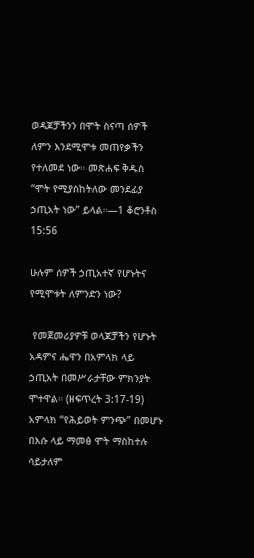ወዳጆቻችንን በሞት ስናጣ ሰዎች ለምን እንደሚሞቱ መጠየቃችን የተለመደ ነው። መጽሐፍ ቅዱስ “ሞት የሚያስከትለው መንደፊያ ኃጢአት ነው” ይላል።—1 ቆሮንቶስ 15:56

ሁሉም ሰዎች ኃጢአተኛ የሆኑትና የሚሞቱት ለምንድን ነው?

 የመጀመሪያዎቹ ወላጆቻችን የሆኑት አዳምና ሔዋን በአምላክ ላይ ኃጢአት በመሥራታቸው ምክንያት ሞተዋል። (ዘፍጥረት 3:17-19) አምላክ “የሕይወት ምንጭ” በመሆኑ በእሱ ላይ ማመፅ ሞት ማስከተሉ ሳይታለም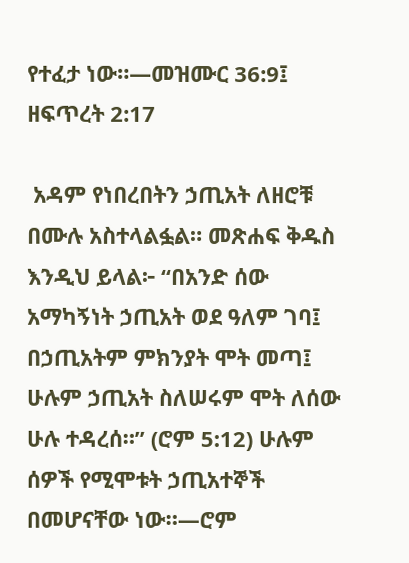የተፈታ ነው።—መዝሙር 36:9፤ ዘፍጥረት 2:17

 አዳም የነበረበትን ኃጢአት ለዘሮቹ በሙሉ አስተላልፏል። መጽሐፍ ቅዱስ እንዲህ ይላል፦ “በአንድ ሰው አማካኝነት ኃጢአት ወደ ዓለም ገባ፤ በኃጢአትም ምክንያት ሞት መጣ፤ ሁሉም ኃጢአት ስለሠሩም ሞት ለሰው ሁሉ ተዳረሰ።” (ሮም 5:12) ሁሉም ሰዎች የሚሞቱት ኃጢአተኞች በመሆናቸው ነው።—ሮም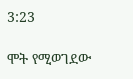3:23

ሞት የሚወገደው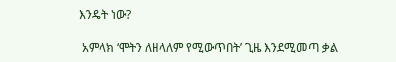እንዴት ነው?

 አምላክ ‘ሞትን ለዘላለም የሚውጥበት’ ጊዜ እንደሚመጣ ቃል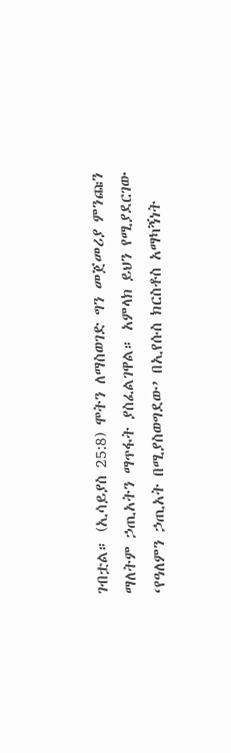ገብቷል። (ኢሳይያስ 25:8) ሞትን ለማስወገድ ግን መጀመሪያ ምንጩን ማለትም ኃጢአትን ማጥፋት ያስፈልገዋል። አምላክ ይህን የሚያደርገው ‘የዓለምን ኃጢአት በሚያስወግደው’ በኢየሱስ ክርስቶስ አማካኝነት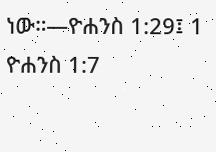ነው።—ዮሐንስ 1:29፤ 1 ዮሐንስ 1:7